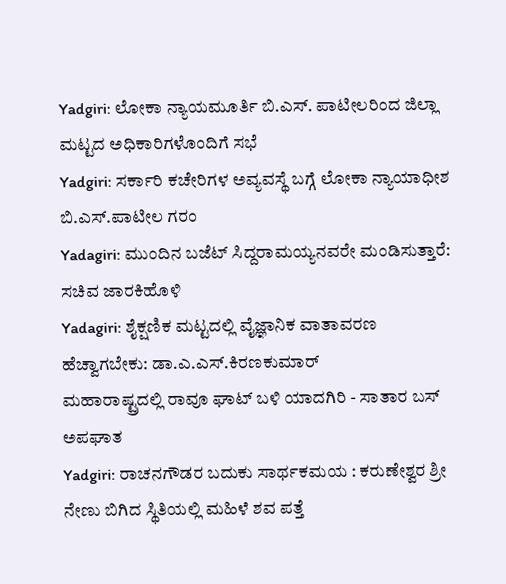Yadgiri: ಲೋಕಾ ನ್ಯಾಯಮೂರ್ತಿ ಬಿ.ಎಸ್. ಪಾಟೀಲರಿಂದ ಜಿಲ್ಲಾ ಮಟ್ಟದ ಅಧಿಕಾರಿಗಳೊಂದಿಗೆ ಸಭೆ
Yadgiri: ಸರ್ಕಾರಿ ಕಚೇರಿಗಳ ಅವ್ಯವಸ್ಥೆ ಬಗ್ಗೆ ಲೋಕಾ ನ್ಯಾಯಾಧೀಶ ಬಿ.ಎಸ್.ಪಾಟೀಲ ಗರಂ
Yadagiri: ಮುಂದಿನ ಬಜೆಟ್ ಸಿದ್ದರಾಮಯ್ಯನವರೇ ಮಂಡಿಸುತ್ತಾರೆ: ಸಚಿವ ಜಾರಕಿಹೊಳಿ
Yadagiri: ಶೈಕ್ಷಣಿಕ ಮಟ್ಟದಲ್ಲಿ ವೈಜ್ಞಾನಿಕ ವಾತಾವರಣ ಹೆಚ್ವಾಗಬೇಕು: ಡಾ.ಎ.ಎಸ್.ಕಿರಣಕುಮಾರ್
ಮಹಾರಾಷ್ಟ್ರದಲ್ಲಿ ರಾವೂ ಘಾಟ್ ಬಳಿ ಯಾದಗಿರಿ - ಸಾತಾರ ಬಸ್ ಅಪಘಾತ
Yadgiri: ರಾಚನಗೌಡರ ಬದುಕು ಸಾರ್ಥಕಮಯ : ಕರುಣೇಶ್ವರ ಶ್ರೀ
ನೇಣು ಬಿಗಿದ ಸ್ಥಿತಿಯಲ್ಲಿ ಮಹಿಳೆ ಶವ ಪತ್ತೆ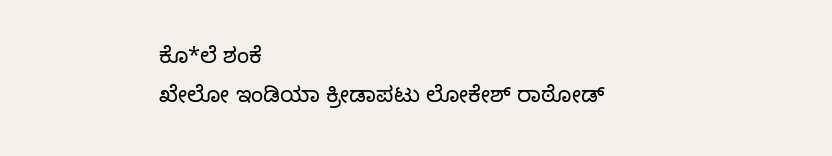ಕೊ*ಲೆ ಶಂಕೆ
ಖೇಲೋ ಇಂಡಿಯಾ ಕ್ರೀಡಾಪಟು ಲೋಕೇಶ್ ರಾಠೋಡ್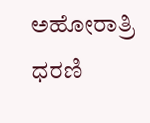ಅಹೋರಾತ್ರಿ ಧರಣಿ